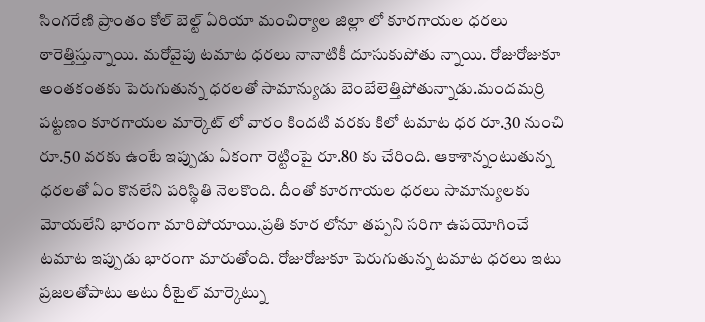సింగరేణి ప్రాంతం కోల్ బెల్ట్ ఏరియా మంచిర్యాల జిల్లా లో కూరగాయల ధరలు ఠారెత్తిస్తున్నాయి. మరోవైపు టమాట ధరలు నానాటికీ దూసుకుపోతు న్నాయి. రోజురోజుకూ అంతకంతకు పెరుగుతున్న ధరలతో సామాన్యుడు బెంబేలెత్తిపోతున్నాడు.మందమర్రి పట్టణం కూరగాయల మార్కెట్ లో వారం కిందటి వరకు కిలో టమాట ధర రూ.30 నుంచి రూ.50 వరకు ఉంటే ఇప్పుడు ఏకంగా రెట్టింపై రూ.80 కు చేరింది. ఆకాశాన్నంటుతున్న ధరలతో ఏం కొనలేని పరిస్థితి నెలకొంది. దీంతో కూరగాయల ధరలు సామాన్యులకు మోయలేని భారంగా మారిపోయాయి.ప్రతి కూర లోనూ తప్పని సరిగా ఉపయోగించే టమాట ఇప్పుడు భారంగా మారుతోంది. రోజురోజుకూ పెరుగుతున్న టమాట ధరలు ఇటు ప్రజలతోపాటు అటు రీటైల్ మార్కెట్ను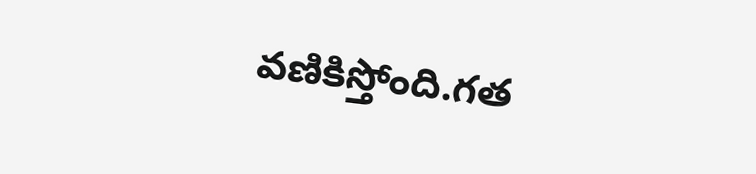వణికిస్తోంది.గత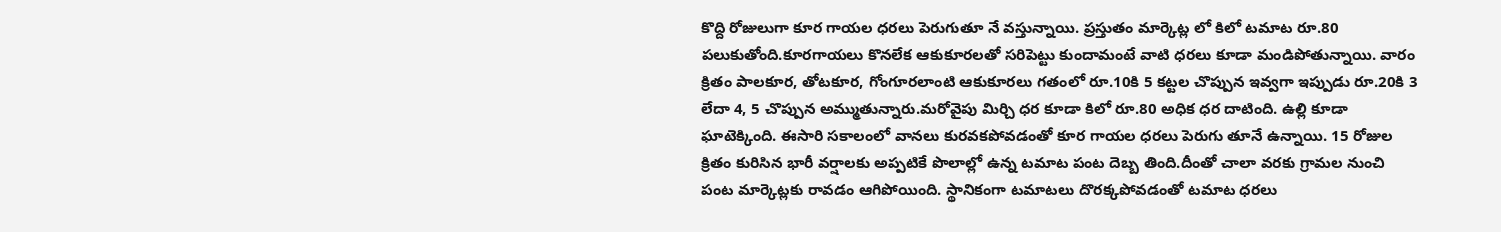కొద్ది రోజులుగా కూర గాయల ధరలు పెరుగుతూ నే వస్తున్నాయి. ప్రస్తుతం మార్కెట్ల లో కిలో టమాట రూ.80 పలుకుతోంది.కూరగాయలు కొనలేక ఆకుకూరలతో సరిపెట్టు కుందామంటే వాటి ధరలు కూడా మండిపోతున్నాయి. వారం క్రితం పాలకూర, తోటకూర, గోంగూరలాంటి ఆకుకూరలు గతంలో రూ.10కి 5 కట్టల చొప్పున ఇవ్వగా ఇప్పుడు రూ.20కి 3 లేదా 4, 5 చొప్పున అమ్ముతున్నారు.మరోవైపు మిర్చి ధర కూడా కిలో రూ.80 అధిక ధర దాటింది. ఉల్లి కూడా ఘాటెక్కింది. ఈసారి సకాలంలో వానలు కురవకపోవడంతో కూర గాయల ధరలు పెరుగు తూనే ఉన్నాయి. 15 రోజుల క్రితం కురిసిన భారీ వర్షాలకు అప్పటికే పొలాల్లో ఉన్న టమాట పంట దెబ్బ తింది.దీంతో చాలా వరకు గ్రామల నుంచి పంట మార్కెట్లకు రావడం ఆగిపోయింది. స్థానికంగా టమాటలు దొరక్కపోవడంతో టమాట ధరలు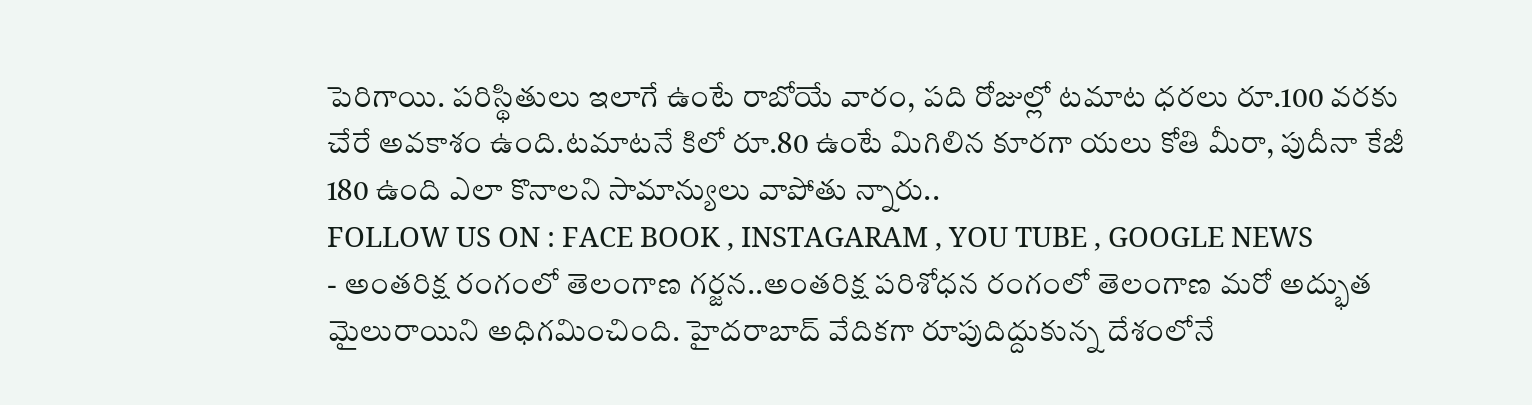పెరిగాయి. పరిస్థితులు ఇలాగే ఉంటే రాబోయే వారం, పది రోజుల్లో టమాట ధరలు రూ.100 వరకు చేరే అవకాశం ఉంది.టమాటనే కిలో రూ.80 ఉంటే మిగిలిన కూరగా యలు కోతి మీరా, పుదీనా కేజీ 180 ఉంది ఎలా కొనాలని సామాన్యులు వాపోతు న్నారు..
FOLLOW US ON : FACE BOOK , INSTAGARAM , YOU TUBE , GOOGLE NEWS
- అంతరిక్ష రంగంలో తెలంగాణ గర్జన..అంతరిక్ష పరిశోధన రంగంలో తెలంగాణ మరో అద్భుత మైలురాయిని అధిగమించింది. హైదరాబాద్ వేదికగా రూపుదిద్దుకున్న దేశంలోనే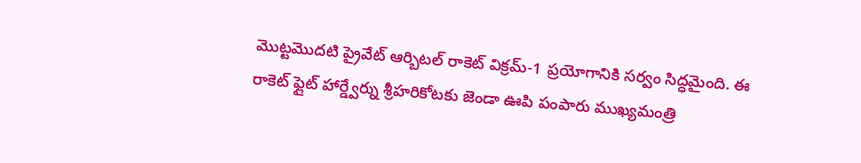మొట్టమొదటి ప్రైవేట్ ఆర్బిటల్ రాకెట్ విక్రమ్-1 ప్రయోగానికి సర్వం సిద్ధమైంది. ఈ రాకెట్ ఫ్లైట్ హార్డ్వేర్ను శ్రీహరికోటకు జెండా ఊపి పంపారు ముఖ్యమంత్రి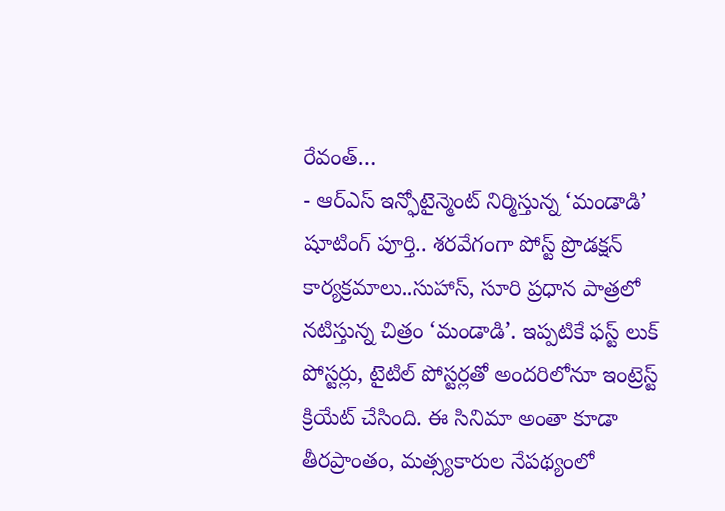రేవంత్…
- ఆర్ఎస్ ఇన్ఫోటైన్మెంట్ నిర్మిస్తున్న ‘మండాడి’ షూటింగ్ పూర్తి.. శరవేగంగా పోస్ట్ ప్రొడక్షన్ కార్యక్రమాలు..సుహాస్, సూరి ప్రధాన పాత్రలో నటిస్తున్న చిత్రం ‘మండాడి’. ఇప్పటికే ఫస్ట్ లుక్ పోస్టర్లు, టైటిల్ పోస్టర్లతో అందరిలోనూ ఇంట్రెస్ట్ క్రియేట్ చేసింది. ఈ సినిమా అంతా కూడా తీరప్రాంతం, మత్స్యకారుల నేపథ్యంలో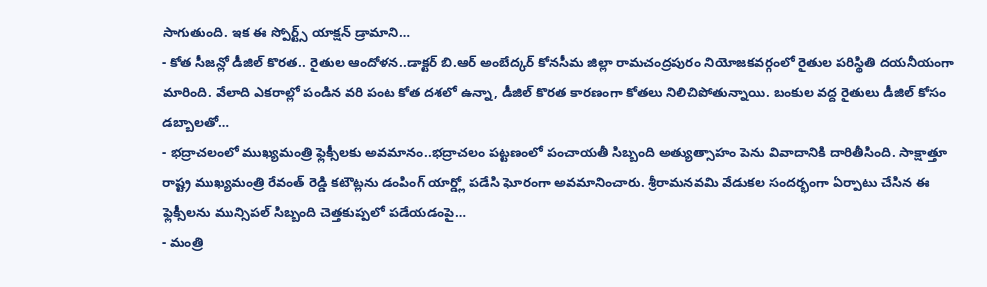సాగుతుంది. ఇక ఈ స్పోర్ట్స్ యాక్షన్ డ్రామాని…
- కోత సీజన్లో డీజిల్ కొరత.. రైతుల ఆందోళన..డాక్టర్ బి.ఆర్ అంబేద్కర్ కోనసీమ జిల్లా రామచంద్రపురం నియోజకవర్గంలో రైతుల పరిస్థితి దయనీయంగా మారింది. వేలాది ఎకరాల్లో పండిన వరి పంట కోత దశలో ఉన్నా, డీజిల్ కొరత కారణంగా కోతలు నిలిచిపోతున్నాయి. బంకుల వద్ద రైతులు డీజిల్ కోసం డబ్బాలతో…
- భద్రాచలంలో ముఖ్యమంత్రి ఫ్లెక్సీలకు అవమానం..భద్రాచలం పట్టణంలో పంచాయతీ సిబ్బంది అత్యుత్సాహం పెను వివాదానికి దారితీసింది. సాక్షాత్తూ రాష్ట్ర ముఖ్యమంత్రి రేవంత్ రెడ్డి కటౌట్లను డంపింగ్ యార్డ్లో పడేసి ఘోరంగా అవమానించారు. శ్రీరామనవమి వేడుకల సందర్భంగా ఏర్పాటు చేసిన ఈ ఫ్లెక్సీలను మున్సిపల్ సిబ్బంది చెత్తకుప్పలో పడేయడంపై…
- మంత్రి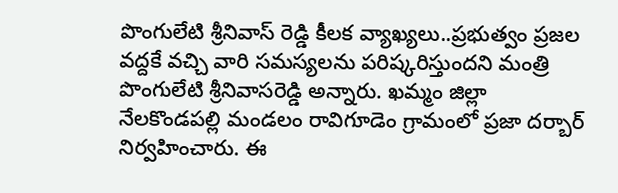పొంగులేటి శ్రీనివాస్ రెడ్డి కీలక వ్యాఖ్యలు..ప్రభుత్వం ప్రజల వద్దకే వచ్చి వారి సమస్యలను పరిష్కరిస్తుందని మంత్రి పొంగులేటి శ్రీనివాసరెడ్డి అన్నారు. ఖమ్మం జిల్లా నేలకొండపల్లి మండలం రావిగూడెం గ్రామంలో ప్రజా దర్బార్ నిర్వహించారు. ఈ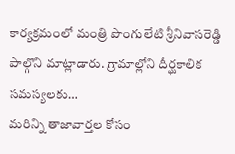కార్యక్రమంలో మంత్రి పొంగులేటి శ్రీనివాసరెడ్డి పాల్గొని మాట్లాడారు. గ్రామాల్లోని దీర్ఘకాలిక సమస్యలకు…
మరిన్ని తాజావార్తల కోసం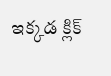ఇక్కడ క్లిక్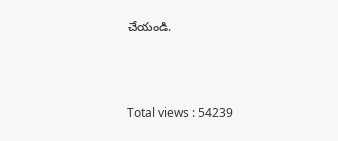చేయండి.



Total views : 54239